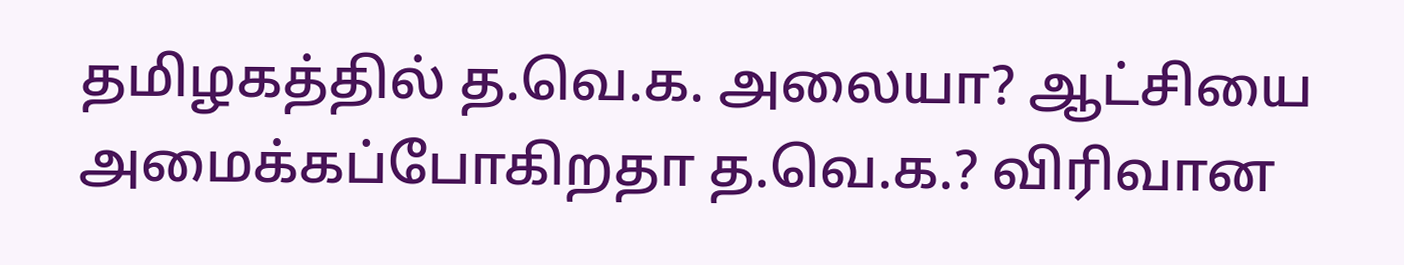தமிழகத்தில் த.வெ.க. அலையா? ஆட்சியை அமைக்கப்போகிறதா த.வெ.க.? விரிவான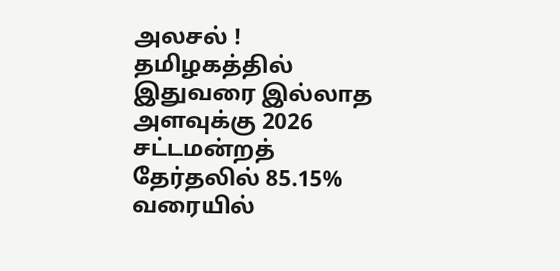அலசல் !
தமிழகத்தில் இதுவரை இல்லாத அளவுக்கு 2026 சட்டமன்றத் தேர்தலில் 85.15% வரையில்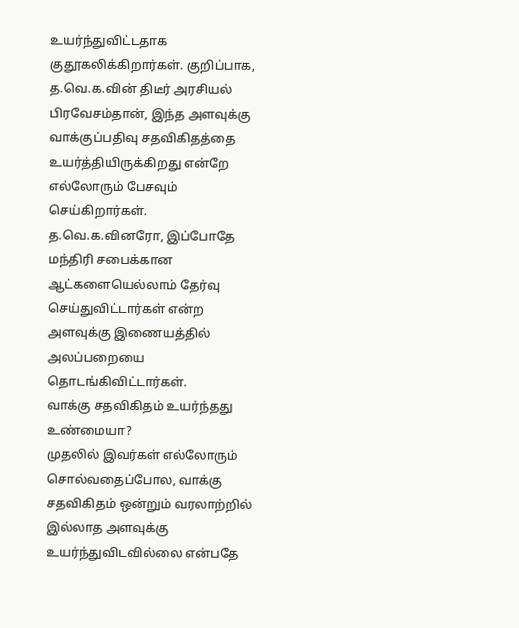உயர்ந்துவிட்டதாக குதூகலிக்கிறார்கள். குறிப்பாக, த.வெ.க.வின் திடீர் அரசியல் பிரவேசம்தான், இந்த அளவுக்கு வாக்குப்பதிவு சதவிகிதத்தை உயர்த்தியிருக்கிறது என்றே எல்லோரும் பேசவும் செய்கிறார்கள். த.வெ.க.வினரோ, இப்போதே மந்திரி சபைக்கான ஆட்களையெல்லாம் தேர்வு செய்துவிட்டார்கள் என்ற அளவுக்கு இணையத்தில் அலப்பறையை தொடங்கிவிட்டார்கள்.
வாக்கு சதவிகிதம் உயர்ந்தது உண்மையா?
முதலில் இவர்கள் எல்லோரும் சொல்வதைப்போல, வாக்கு சதவிகிதம் ஒன்றும் வரலாற்றில் இல்லாத அளவுக்கு உயர்ந்துவிடவில்லை என்பதே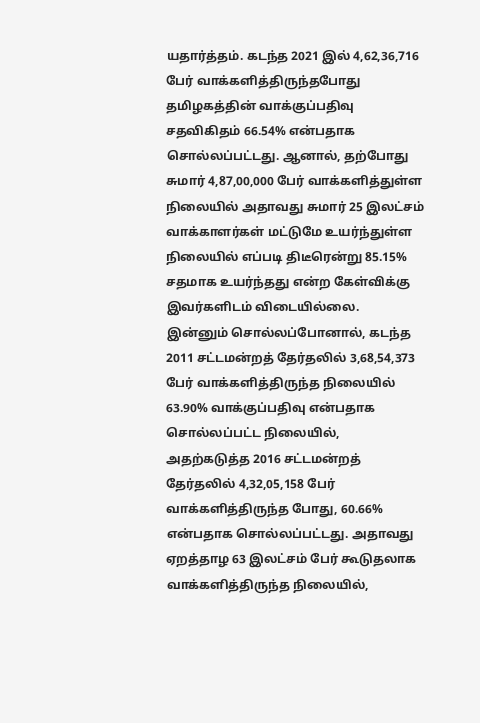யதார்த்தம். கடந்த 2021 இல் 4,62,36,716 பேர் வாக்களித்திருந்தபோது தமிழகத்தின் வாக்குப்பதிவு சதவிகிதம் 66.54% என்பதாக சொல்லப்பட்டது. ஆனால், தற்போது சுமார் 4,87,00,000 பேர் வாக்களித்துள்ள நிலையில் அதாவது சுமார் 25 இலட்சம் வாக்காளர்கள் மட்டுமே உயர்ந்துள்ள நிலையில் எப்படி திடீரென்று 85.15% சதமாக உயர்ந்தது என்ற கேள்விக்கு இவர்களிடம் விடையில்லை.
இன்னும் சொல்லப்போனால், கடந்த 2011 சட்டமன்றத் தேர்தலில் 3,68,54,373 பேர் வாக்களித்திருந்த நிலையில் 63.90% வாக்குப்பதிவு என்பதாக சொல்லப்பட்ட நிலையில், அதற்கடுத்த 2016 சட்டமன்றத் தேர்தலில் 4,32,05,158 பேர் வாக்களித்திருந்த போது, 60.66% என்பதாக சொல்லப்பட்டது. அதாவது ஏறத்தாழ 63 இலட்சம் பேர் கூடுதலாக வாக்களித்திருந்த நிலையில்,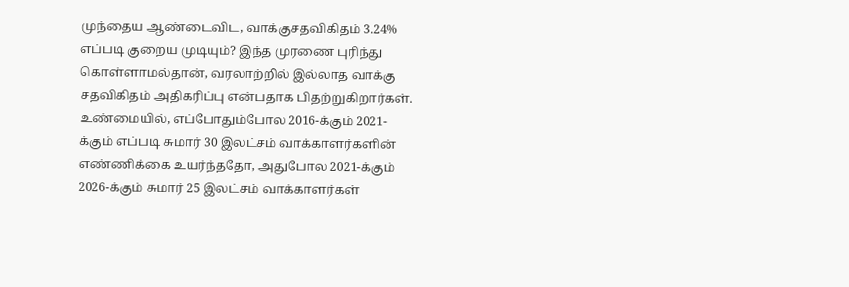முந்தைய ஆண்டைவிட, வாக்குசதவிகிதம் 3.24% எப்படி குறைய முடியும்? இந்த முரணை புரிந்து கொள்ளாமல்தான், வரலாற்றில் இல்லாத வாக்கு சதவிகிதம் அதிகரிப்பு என்பதாக பிதற்றுகிறார்கள்.
உண்மையில், எப்போதும்போல 2016-க்கும் 2021-க்கும் எப்படி சுமார் 30 இலட்சம் வாக்காளர்களின் எண்ணிக்கை உயர்ந்ததோ, அதுபோல 2021-க்கும் 2026-க்கும் சுமார் 25 இலட்சம் வாக்காளர்கள்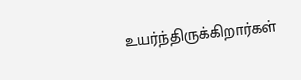உயர்ந்திருக்கிறார்கள்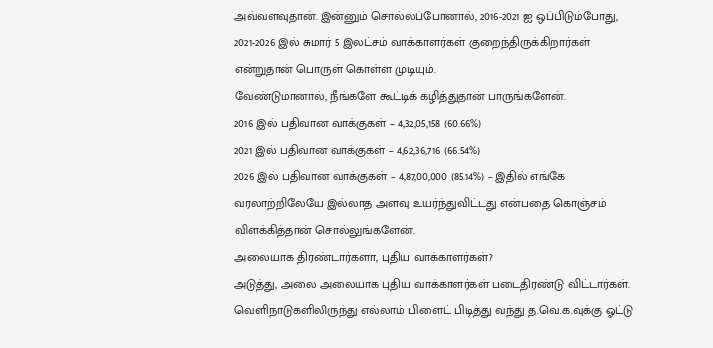அவ்வளவுதான். இன்னும் சொல்லப்போனால், 2016-2021 ஐ ஒப்பிடும்போது, 2021-2026 இல் சுமார் 5 இலட்சம் வாக்காளர்கள் குறைந்திருக்கிறார்கள் என்றுதான் பொருள் கொள்ள முடியும்.
வேண்டுமானால், நீங்களே கூட்டிக் கழித்துதான் பாருங்களேன்.
2016 இல் பதிவான வாக்குகள் – 4,32,05,158 (60.66%)
2021 இல் பதிவான வாக்குகள் – 4,62,36,716 (66.54%)
2026 இல் பதிவான வாக்குகள் – 4,87,00,000 (85.14%) – இதில் எங்கே வரலாற்றிலேயே இல்லாத அளவு உயர்ந்துவிட்டது என்பதை கொஞ்சம் விளக்கித்தான் சொல்லுங்களேன்.
அலையாக திரண்டார்களா, புதிய வாக்காளர்கள்?
அடுத்து, அலை அலையாக புதிய வாக்காளர்கள் படைதிரண்டு விட்டார்கள். வெளிநாடுகளிலிருந்து எல்லாம் பிளைட் பிடித்து வந்து த.வெ.க.வுக்கு ஓட்டு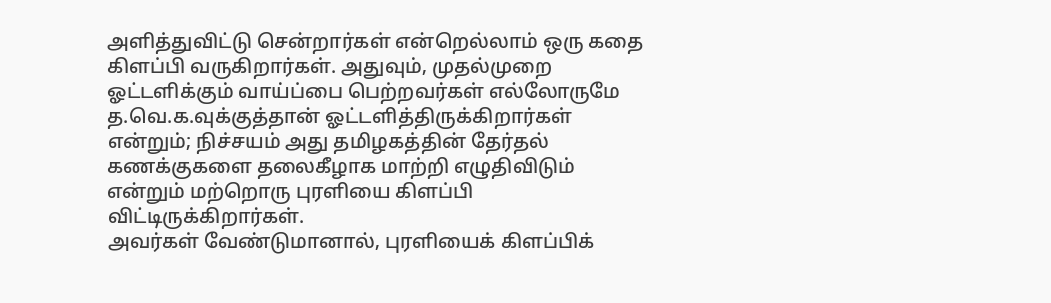அளித்துவிட்டு சென்றார்கள் என்றெல்லாம் ஒரு கதை கிளப்பி வருகிறார்கள். அதுவும், முதல்முறை ஓட்டளிக்கும் வாய்ப்பை பெற்றவர்கள் எல்லோருமே த.வெ.க.வுக்குத்தான் ஓட்டளித்திருக்கிறார்கள் என்றும்; நிச்சயம் அது தமிழகத்தின் தேர்தல் கணக்குகளை தலைகீழாக மாற்றி எழுதிவிடும் என்றும் மற்றொரு புரளியை கிளப்பி விட்டிருக்கிறார்கள்.
அவர்கள் வேண்டுமானால், புரளியைக் கிளப்பிக்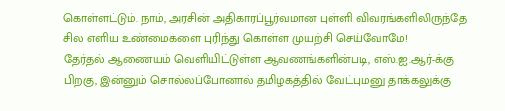கொள்ளட்டும். நாம், அரசின் அதிகாரப்பூர்வமான புள்ளி விவரங்களிலிருந்தே சில எளிய உண்மைகளை புரிந்து கொள்ள முயற்சி செய்வோமே!
தேர்தல் ஆணையம் வெளியிட்டுள்ள ஆவணங்களின்படி, எஸ்.ஐ.ஆர்-க்கு பிறகு, இன்னும் சொல்லப்போனால் தமிழகத்தில் வேட்புமனு தாக்கலுக்கு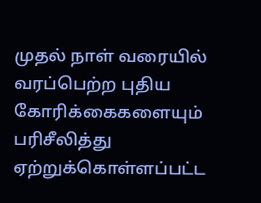முதல் நாள் வரையில் வரப்பெற்ற புதிய கோரிக்கைகளையும் பரிசீலித்து ஏற்றுக்கொள்ளப்பட்ட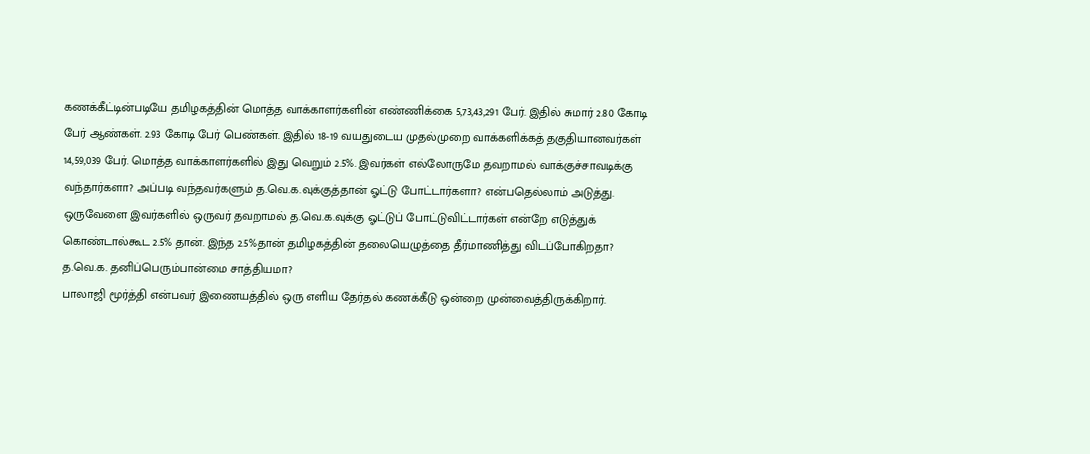கணக்கீட்டின்படியே தமிழகத்தின் மொத்த வாக்காளர்களின் எண்ணிக்கை 5,73,43,291 பேர். இதில் சுமார் 2.80 கோடி பேர் ஆண்கள். 2.93 கோடி பேர் பெண்கள். இதில் 18-19 வயதுடைய முதல்முறை வாக்களிக்கத் தகுதியானவர்கள் 14,59,039 பேர். மொத்த வாக்காளர்களில் இது வெறும் 2.5%. இவர்கள் எல்லோருமே தவறாமல் வாக்குச்சாவடிக்கு வந்தார்களா? அப்படி வந்தவர்களும் த.வெ.க.வுக்குத்தான் ஓட்டு போட்டார்களா? என்பதெல்லாம் அடுத்து. ஒருவேளை இவர்களில் ஒருவர் தவறாமல் த.வெ.க.வுக்கு ஓட்டுப் போட்டுவிட்டார்கள் என்றே எடுத்துக் கொண்டால்கூட 2.5% தான். இந்த 2.5%தான் தமிழகத்தின் தலையெழுத்தை தீர்மாணித்து விடப்போகிறதா?
த.வெ.க. தனிப்பெரும்பான்மை சாத்தியமா?
பாலாஜி மூர்த்தி என்பவர் இணையத்தில் ஒரு எளிய தேர்தல் கணக்கீடு ஒன்றை முன்வைத்திருக்கிறார்.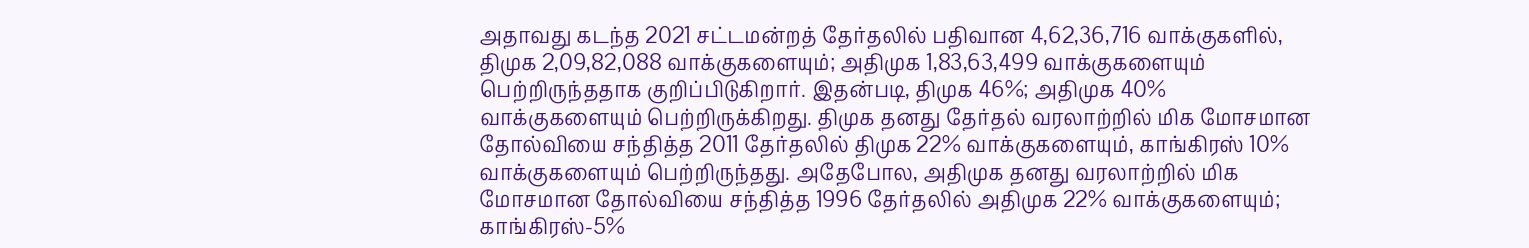அதாவது கடந்த 2021 சட்டமன்றத் தேர்தலில் பதிவான 4,62,36,716 வாக்குகளில், திமுக 2,09,82,088 வாக்குகளையும்; அதிமுக 1,83,63,499 வாக்குகளையும் பெற்றிருந்ததாக குறிப்பிடுகிறார். இதன்படி, திமுக 46%; அதிமுக 40% வாக்குகளையும் பெற்றிருக்கிறது. திமுக தனது தேர்தல் வரலாற்றில் மிக மோசமான தோல்வியை சந்தித்த 2011 தேர்தலில் திமுக 22% வாக்குகளையும், காங்கிரஸ் 10% வாக்குகளையும் பெற்றிருந்தது. அதேபோல, அதிமுக தனது வரலாற்றில் மிக மோசமான தோல்வியை சந்தித்த 1996 தேர்தலில் அதிமுக 22% வாக்குகளையும்; காங்கிரஸ்-5%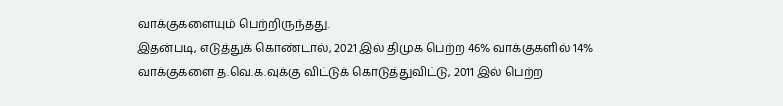வாக்குகளையும் பெற்றிருந்தது.
இதன்படி, எடுத்துக் கொண்டால், 2021 இல் திமுக பெற்ற 46% வாக்குகளில் 14% வாக்குகளை த.வெ.க.வுக்கு விட்டுக் கொடுத்துவிட்டு, 2011 இல் பெற்ற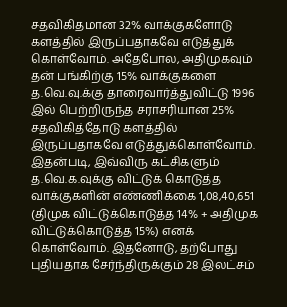சதவிகிதமான 32% வாக்குகளோடு களத்தில் இருப்பதாகவே எடுத்துக் கொள்வோம். அதேபோல, அதிமுகவும் தன் பங்கிற்கு 15% வாக்குகளை த.வெ.வு.க்கு தாரைவார்த்துவிட்டு 1996 இல் பெற்றிருந்த சராசரியான 25% சதவிகித்தோடு களத்தில் இருப்பதாகவே எடுத்துக்கொள்வோம். இதன்படி, இவ்விரு கட்சிகளும் த.வெ.க.வுக்கு விட்டுக் கொடுத்த வாக்குகளின் எண்ணிக்கை 1,08,40,651 (திமுக விட்டுக்கொடுத்த 14% + அதிமுக விட்டுக்கொடுத்த 15%) எனக் கொள்வோம். இதனோடு, தற்போது புதியதாக சேர்ந்திருக்கும் 28 இலட்சம்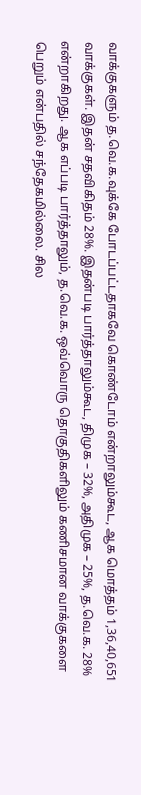வாக்குகளும் த.வெ.க.வுக்கே போடப்பட்டதாகவே கொண்டோம் என்றாலும்கூட, ஆக மொத்தம் 1,36,40,651 வாக்குகள். இதன் சதவிகிதம் 28%. இதன்படி பார்த்தாலும்கூட, திமுக – 32%, அதிமுக – 25%, த.வெ.க. 28% என்றாகிறது. ஆக எப்படி பார்த்தாலும், த.வெ.க. ஒவ்வொரு தொகுதிகளிலும் கணிசமான வாக்குகளை பெறும் என்பதில் சந்தேகமில்லை. சில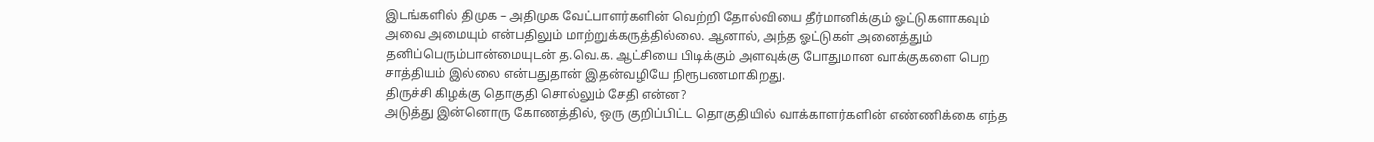இடங்களில் திமுக – அதிமுக வேட்பாளர்களின் வெற்றி தோல்வியை தீர்மானிக்கும் ஓட்டுகளாகவும் அவை அமையும் என்பதிலும் மாற்றுக்கருத்தில்லை. ஆனால், அந்த ஓட்டுகள் அனைத்தும் தனிப்பெரும்பான்மையுடன் த.வெ.க. ஆட்சியை பிடிக்கும் அளவுக்கு போதுமான வாக்குகளை பெற சாத்தியம் இல்லை என்பதுதான் இதன்வழியே நிரூபணமாகிறது.
திருச்சி கிழக்கு தொகுதி சொல்லும் சேதி என்ன?
அடுத்து இன்னொரு கோணத்தில், ஒரு குறிப்பிட்ட தொகுதியில் வாக்காளர்களின் எண்ணிக்கை எந்த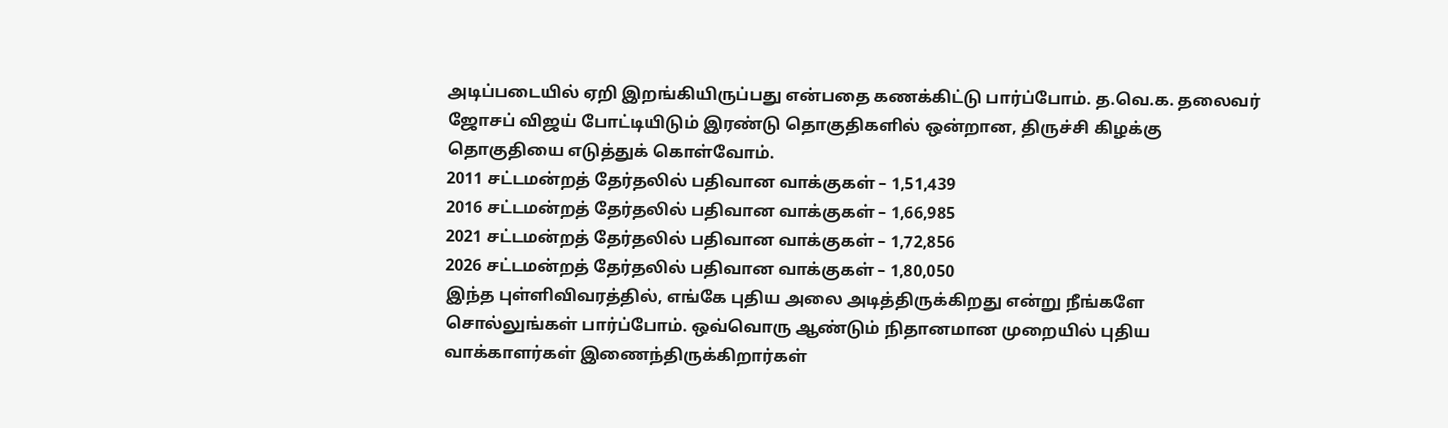அடிப்படையில் ஏறி இறங்கியிருப்பது என்பதை கணக்கிட்டு பார்ப்போம். த.வெ.க. தலைவர் ஜோசப் விஜய் போட்டியிடும் இரண்டு தொகுதிகளில் ஒன்றான, திருச்சி கிழக்கு தொகுதியை எடுத்துக் கொள்வோம்.
2011 சட்டமன்றத் தேர்தலில் பதிவான வாக்குகள் – 1,51,439
2016 சட்டமன்றத் தேர்தலில் பதிவான வாக்குகள் – 1,66,985
2021 சட்டமன்றத் தேர்தலில் பதிவான வாக்குகள் – 1,72,856
2026 சட்டமன்றத் தேர்தலில் பதிவான வாக்குகள் – 1,80,050
இந்த புள்ளிவிவரத்தில், எங்கே புதிய அலை அடித்திருக்கிறது என்று நீங்களே சொல்லுங்கள் பார்ப்போம். ஒவ்வொரு ஆண்டும் நிதானமான முறையில் புதிய வாக்காளர்கள் இணைந்திருக்கிறார்கள்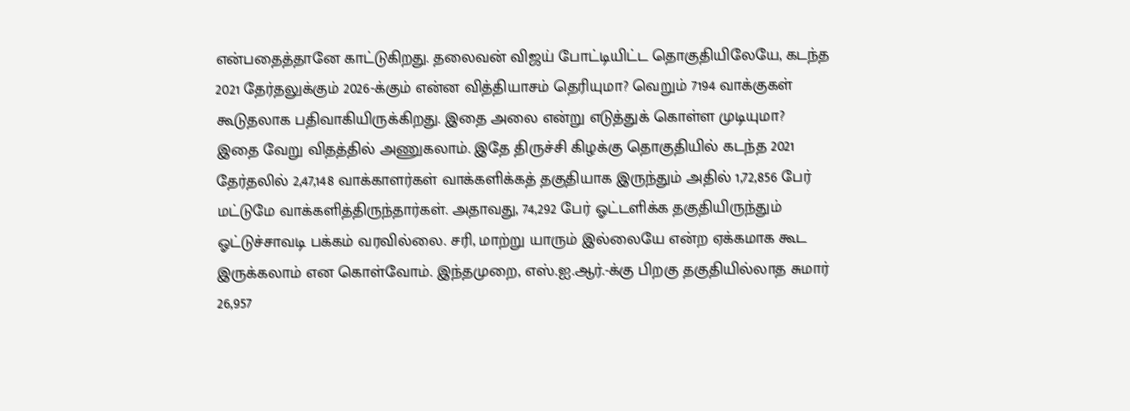என்பதைத்தானே காட்டுகிறது. தலைவன் விஜய் போட்டியிட்ட தொகுதியிலேயே, கடந்த 2021 தேர்தலுக்கும் 2026-க்கும் என்ன வித்தியாசம் தெரியுமா? வெறும் 7194 வாக்குகள் கூடுதலாக பதிவாகியிருக்கிறது. இதை அலை என்று எடுத்துக் கொள்ள முடியுமா?
இதை வேறு விதத்தில் அணுகலாம். இதே திருச்சி கிழக்கு தொகுதியில் கடந்த 2021 தேர்தலில் 2,47,148 வாக்காளர்கள் வாக்களிக்கத் தகுதியாக இருந்தும் அதில் 1,72,856 பேர் மட்டுமே வாக்களித்திருந்தார்கள். அதாவது, 74,292 பேர் ஓட்டளிக்க தகுதியிருந்தும் ஓட்டுச்சாவடி பக்கம் வரவில்லை. சரி, மாற்று யாரும் இல்லையே என்ற ஏக்கமாக கூட இருக்கலாம் என கொள்வோம். இந்தமுறை, எஸ்.ஐ.ஆர்.-க்கு பிறகு தகுதியில்லாத சுமார் 26,957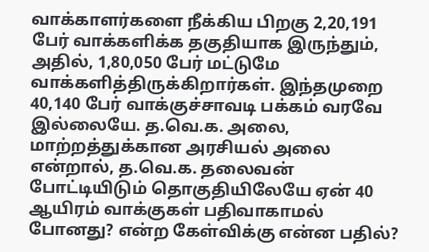வாக்காளர்களை நீக்கிய பிறகு 2,20,191 பேர் வாக்களிக்க தகுதியாக இருந்தும், அதில், 1,80,050 பேர் மட்டுமே வாக்களித்திருக்கிறார்கள். இந்தமுறை 40,140 பேர் வாக்குச்சாவடி பக்கம் வரவே இல்லையே. த.வெ.க. அலை, மாற்றத்துக்கான அரசியல் அலை என்றால், த.வெ.க. தலைவன் போட்டியிடும் தொகுதியிலேயே ஏன் 40 ஆயிரம் வாக்குகள் பதிவாகாமல் போனது? என்ற கேள்விக்கு என்ன பதில்?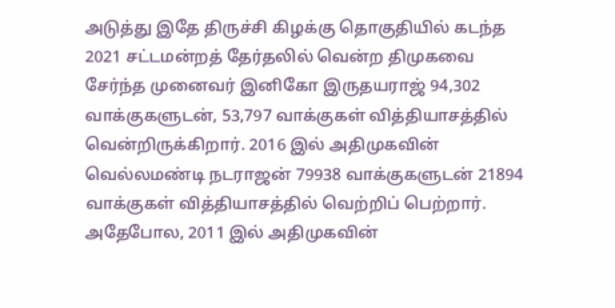அடுத்து இதே திருச்சி கிழக்கு தொகுதியில் கடந்த 2021 சட்டமன்றத் தேர்தலில் வென்ற திமுகவை சேர்ந்த முனைவர் இனிகோ இருதயராஜ் 94,302 வாக்குகளுடன், 53,797 வாக்குகள் வித்தியாசத்தில் வென்றிருக்கிறார். 2016 இல் அதிமுகவின் வெல்லமண்டி நடராஜன் 79938 வாக்குகளுடன் 21894 வாக்குகள் வித்தியாசத்தில் வெற்றிப் பெற்றார். அதேபோல, 2011 இல் அதிமுகவின்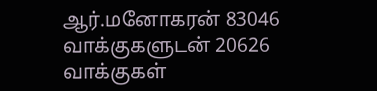ஆர்.மனோகரன் 83046 வாக்குகளுடன் 20626 வாக்குகள்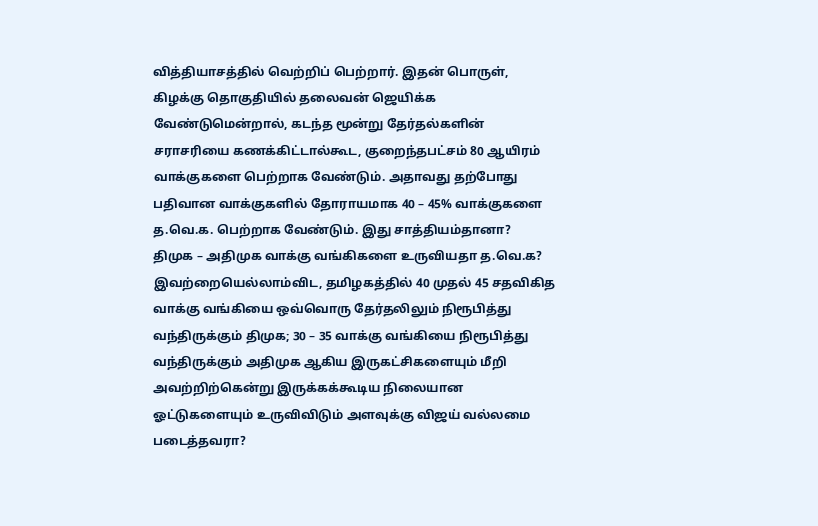வித்தியாசத்தில் வெற்றிப் பெற்றார். இதன் பொருள், கிழக்கு தொகுதியில் தலைவன் ஜெயிக்க வேண்டுமென்றால், கடந்த மூன்று தேர்தல்களின் சராசரியை கணக்கிட்டால்கூட, குறைந்தபட்சம் 80 ஆயிரம் வாக்குகளை பெற்றாக வேண்டும். அதாவது தற்போது பதிவான வாக்குகளில் தோராயமாக 40 – 45% வாக்குகளை த.வெ.க. பெற்றாக வேண்டும். இது சாத்தியம்தானா?
திமுக – அதிமுக வாக்கு வங்கிகளை உருவியதா த.வெ.க?
இவற்றையெல்லாம்விட, தமிழகத்தில் 40 முதல் 45 சதவிகித வாக்கு வங்கியை ஒவ்வொரு தேர்தலிலும் நிரூபித்து வந்திருக்கும் திமுக; 30 – 35 வாக்கு வங்கியை நிரூபித்து வந்திருக்கும் அதிமுக ஆகிய இருகட்சிகளையும் மீறி அவற்றிற்கென்று இருக்கக்கூடிய நிலையான ஓட்டுகளையும் உருவிவிடும் அளவுக்கு விஜய் வல்லமை படைத்தவரா?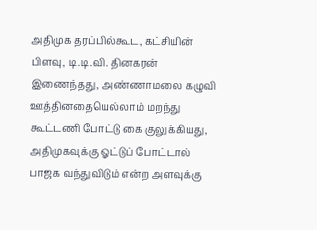அதிமுக தரப்பில்கூட, கட்சியின் பிளவு, டி.டி.வி. தினகரன் இணைந்தது, அண்ணாமலை கழுவி ஊத்தினதையெல்லாம் மறந்து கூட்டணி போட்டு கை குலுக்கியது, அதிமுகவுக்கு ஓட்டுப் போட்டால் பாஜக வந்துவிடும் என்ற அளவுக்கு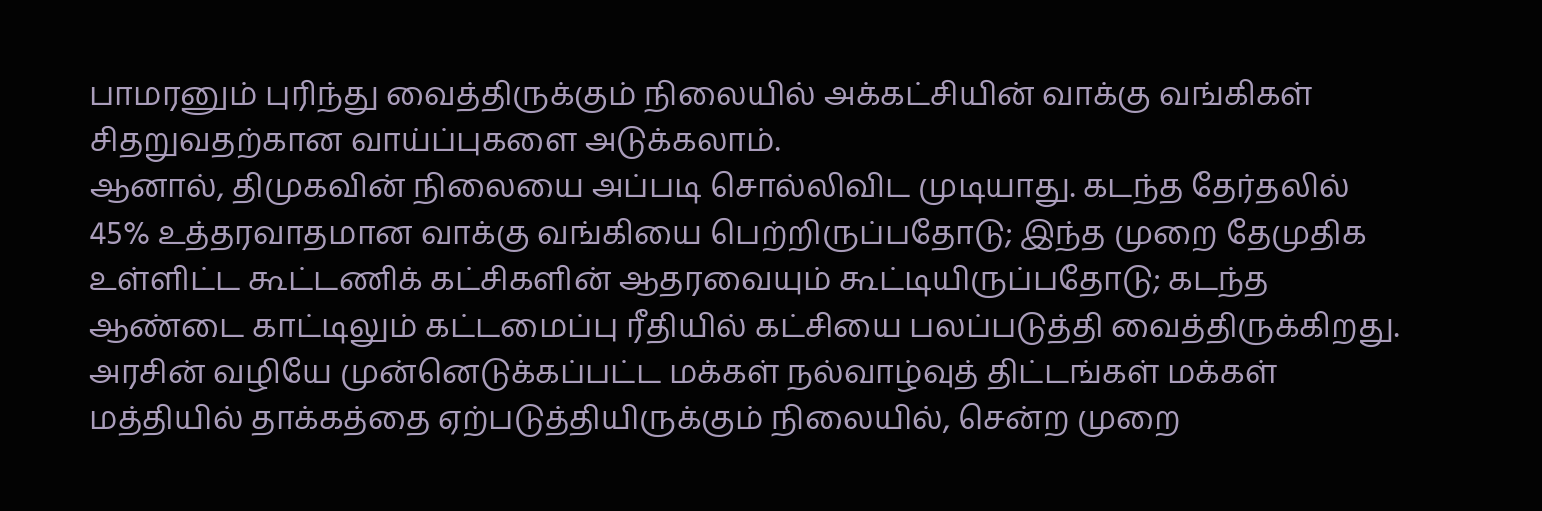பாமரனும் புரிந்து வைத்திருக்கும் நிலையில் அக்கட்சியின் வாக்கு வங்கிகள் சிதறுவதற்கான வாய்ப்புகளை அடுக்கலாம்.
ஆனால், திமுகவின் நிலையை அப்படி சொல்லிவிட முடியாது. கடந்த தேர்தலில் 45% உத்தரவாதமான வாக்கு வங்கியை பெற்றிருப்பதோடு; இந்த முறை தேமுதிக உள்ளிட்ட கூட்டணிக் கட்சிகளின் ஆதரவையும் கூட்டியிருப்பதோடு; கடந்த ஆண்டை காட்டிலும் கட்டமைப்பு ரீதியில் கட்சியை பலப்படுத்தி வைத்திருக்கிறது. அரசின் வழியே முன்னெடுக்கப்பட்ட மக்கள் நல்வாழ்வுத் திட்டங்கள் மக்கள் மத்தியில் தாக்கத்தை ஏற்படுத்தியிருக்கும் நிலையில், சென்ற முறை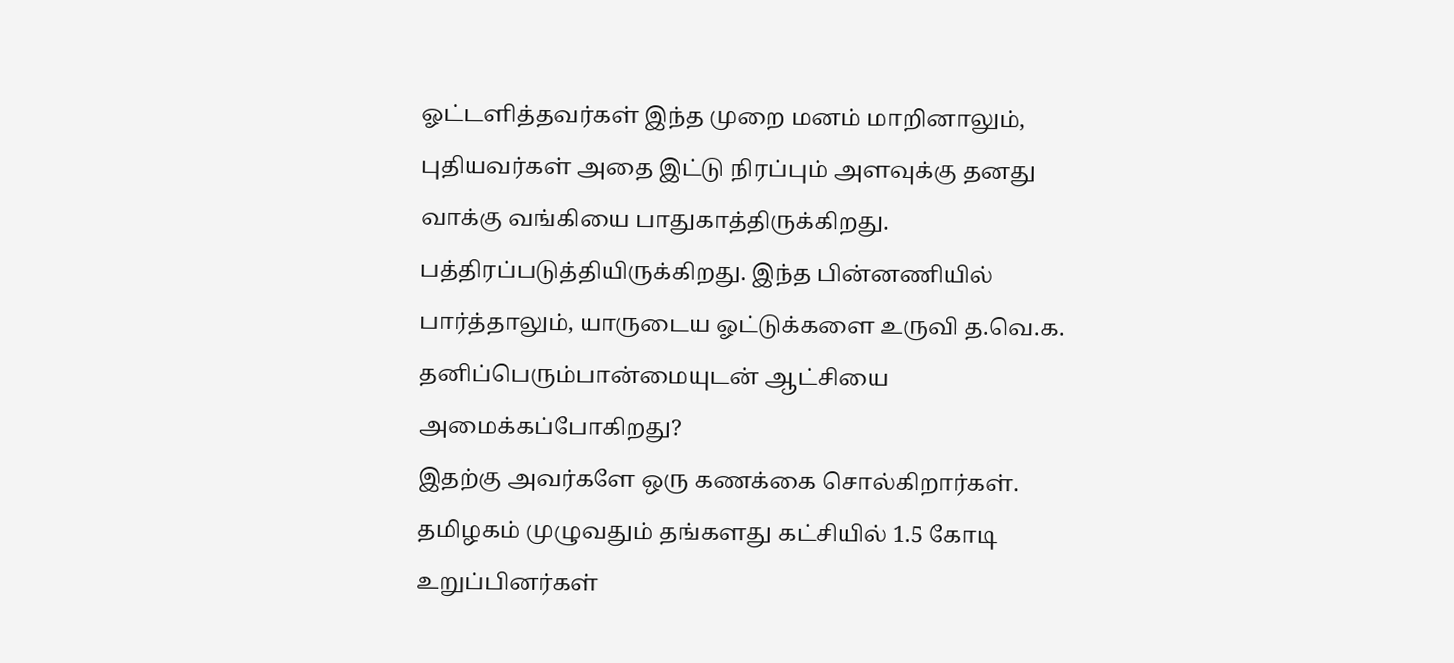ஓட்டளித்தவர்கள் இந்த முறை மனம் மாறினாலும், புதியவர்கள் அதை இட்டு நிரப்பும் அளவுக்கு தனது வாக்கு வங்கியை பாதுகாத்திருக்கிறது. பத்திரப்படுத்தியிருக்கிறது. இந்த பின்னணியில் பார்த்தாலும், யாருடைய ஓட்டுக்களை உருவி த.வெ.க. தனிப்பெரும்பான்மையுடன் ஆட்சியை அமைக்கப்போகிறது?
இதற்கு அவர்களே ஒரு கணக்கை சொல்கிறார்கள். தமிழகம் முழுவதும் தங்களது கட்சியில் 1.5 கோடி உறுப்பினர்கள்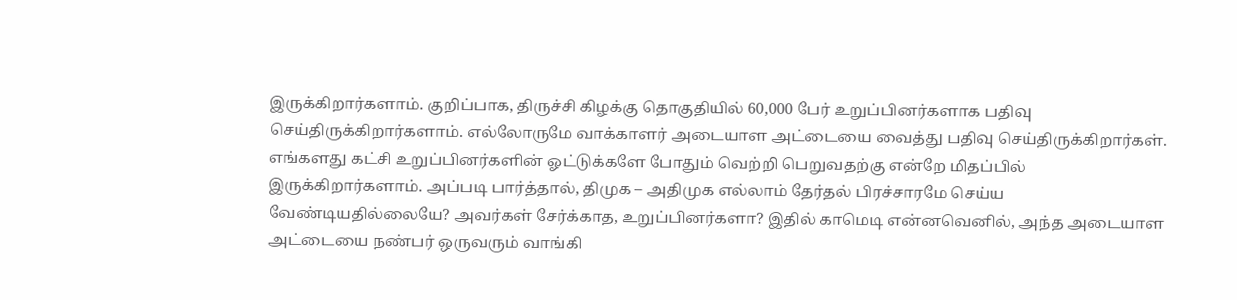இருக்கிறார்களாம். குறிப்பாக, திருச்சி கிழக்கு தொகுதியில் 60,000 பேர் உறுப்பினர்களாக பதிவு செய்திருக்கிறார்களாம். எல்லோருமே வாக்காளர் அடையாள அட்டையை வைத்து பதிவு செய்திருக்கிறார்கள். எங்களது கட்சி உறுப்பினர்களின் ஓட்டுக்களே போதும் வெற்றி பெறுவதற்கு என்றே மிதப்பில் இருக்கிறார்களாம். அப்படி பார்த்தால், திமுக – அதிமுக எல்லாம் தேர்தல் பிரச்சாரமே செய்ய வேண்டியதில்லையே? அவர்கள் சேர்க்காத, உறுப்பினர்களா? இதில் காமெடி என்னவெனில், அந்த அடையாள அட்டையை நண்பர் ஒருவரும் வாங்கி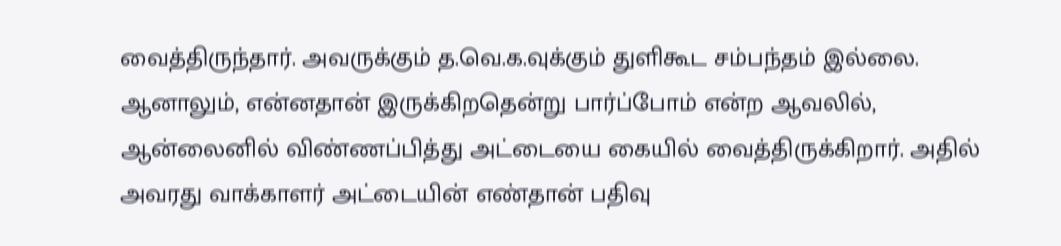வைத்திருந்தார். அவருக்கும் த.வெ.க.வுக்கும் துளிகூட சம்பந்தம் இல்லை. ஆனாலும், என்னதான் இருக்கிறதென்று பார்ப்போம் என்ற ஆவலில், ஆன்லைனில் விண்ணப்பித்து அட்டையை கையில் வைத்திருக்கிறார். அதில் அவரது வாக்காளர் அட்டையின் எண்தான் பதிவு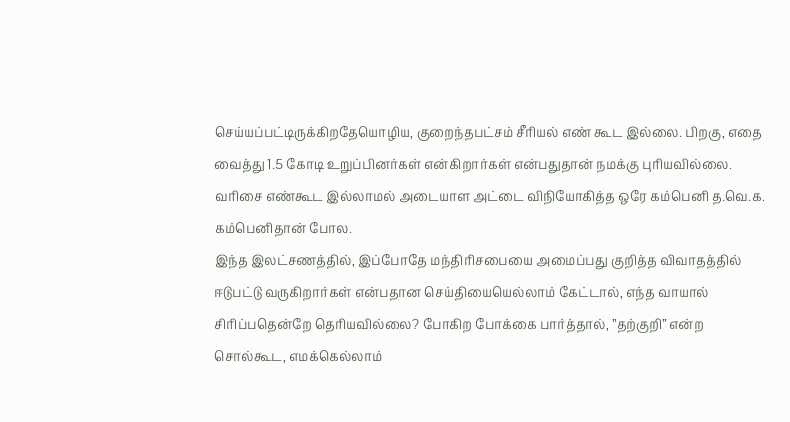செய்யப்பட்டிருக்கிறதேயொழிய, குறைந்தபட்சம் சீரியல் எண் கூட இல்லை. பிறகு, எதை வைத்து 1.5 கோடி உறுப்பினர்கள் என்கிறார்கள் என்பதுதான் நமக்கு புரியவில்லை. வரிசை எண்கூட இல்லாமல் அடையாள அட்டை விநியோகித்த ஒரே கம்பெனி த.வெ.க. கம்பெனிதான் போல.
இந்த இலட்சணத்தில், இப்போதே மந்திரிசபையை அமைப்பது குறித்த விவாதத்தில் ஈடுபட்டு வருகிறார்கள் என்பதான செய்தியையெல்லாம் கேட்டால், எந்த வாயால் சிரிப்பதென்றே தெரியவில்லை? போகிற போக்கை பார்த்தால், ”தற்குறி” என்ற சொல்கூட, எமக்கெல்லாம்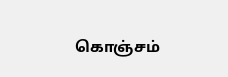கொஞ்சம்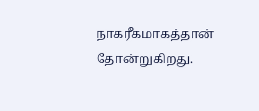நாகரீகமாகத்தான் தோன்றுகிறது.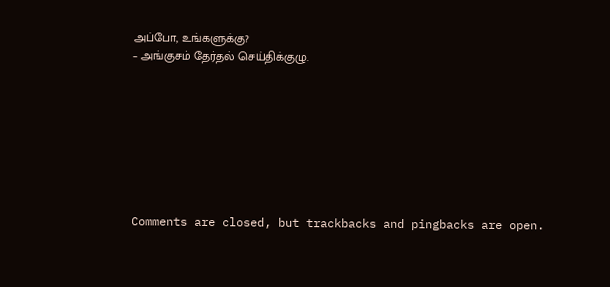அப்போ, உங்களுக்கு?
– அங்குசம் தேர்தல் செய்திக்குழு.








Comments are closed, but trackbacks and pingbacks are open.